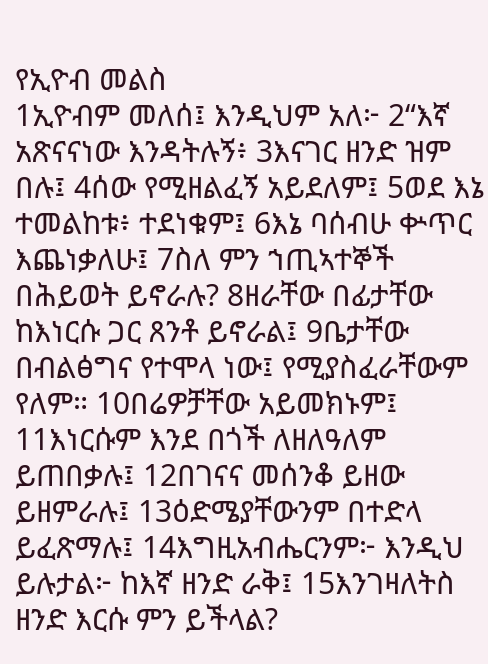የኢዮብ መልስ
1ኢዮብም መለሰ፤ እንዲህም አለ፦ 2“እኛ አጽናናነው እንዳትሉኝ፥ 3እናገር ዘንድ ዝም በሉ፤ 4ሰው የሚዘልፈኝ አይደለም፤ 5ወደ እኔ ተመልከቱ፥ ተደነቁም፤ 6እኔ ባሰብሁ ቍጥር እጨነቃለሁ፤ 7ስለ ምን ኀጢኣተኞች በሕይወት ይኖራሉ? 8ዘራቸው በፊታቸው ከእነርሱ ጋር ጸንቶ ይኖራል፤ 9ቤታቸው በብልፅግና የተሞላ ነው፤ የሚያስፈራቸውም የለም። 10በሬዎቻቸው አይመክኑም፤ 11እነርሱም እንደ በጎች ለዘለዓለም ይጠበቃሉ፤ 12በገናና መሰንቆ ይዘው ይዘምራሉ፤ 13ዕድሜያቸውንም በተድላ ይፈጽማሉ፤ 14እግዚአብሔርንም፦ እንዲህ ይሉታል፦ ከእኛ ዘንድ ራቅ፤ 15እንገዛለትስ ዘንድ እርሱ ምን ይችላል?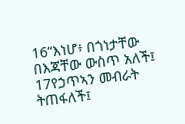16“እነሆ፥ በጎነታቸው በእጃቸው ውስጥ አለች፤ 17የኃጥኣን መብራት ትጠፋለች፤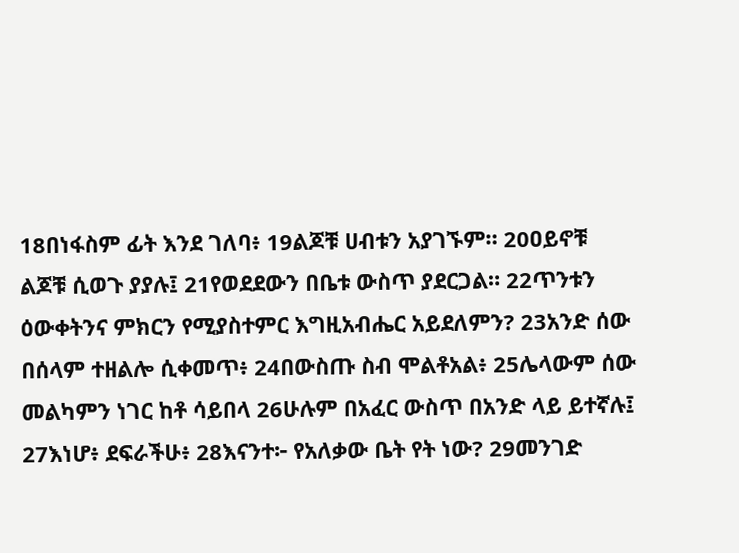18በነፋስም ፊት እንደ ገለባ፥ 19ልጆቹ ሀብቱን አያገኙም። 20ዐይኖቹ ልጆቹ ሲወጉ ያያሉ፤ 21የወደደውን በቤቱ ውስጥ ያደርጋል። 22ጥንቱን ዕውቀትንና ምክርን የሚያስተምር እግዚአብሔር አይደለምን? 23አንድ ሰው በሰላም ተዘልሎ ሲቀመጥ፥ 24በውስጡ ስብ ሞልቶአል፥ 25ሌላውም ሰው መልካምን ነገር ከቶ ሳይበላ 26ሁሉም በአፈር ውስጥ በአንድ ላይ ይተኛሉ፤ 27እነሆ፥ ደፍራችሁ፥ 28እናንተ፦ የአለቃው ቤት የት ነው? 29መንገድ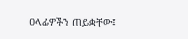ዐላፊዎችን ጠይቋቸው፤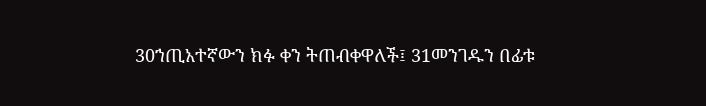30ኀጢአተኛውን ክፉ ቀን ትጠብቀዋለች፤ 31መንገዱን በፊቱ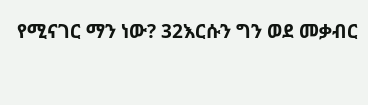የሚናገር ማን ነው? 32እርሱን ግን ወደ መቃብር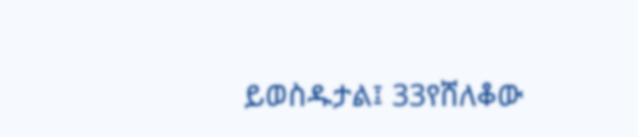ይወስዱታል፤ 33የሸለቆው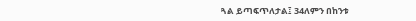ጓል ይጣፍጥለታል፤ 34ለምን በከንቱ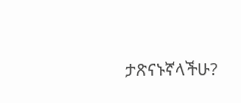ታጽናኑኛላችሁ?